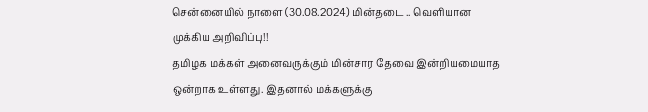சென்னையில் நாளை (30.08.2024) மின்தடை .. வெளியான முக்கிய அறிவிப்பு!!
தமிழக மக்கள் அனைவருக்கும் மின்சார தேவை இன்றியமையாத ஒன்றாக உள்ளது. இதனால் மக்களுக்கு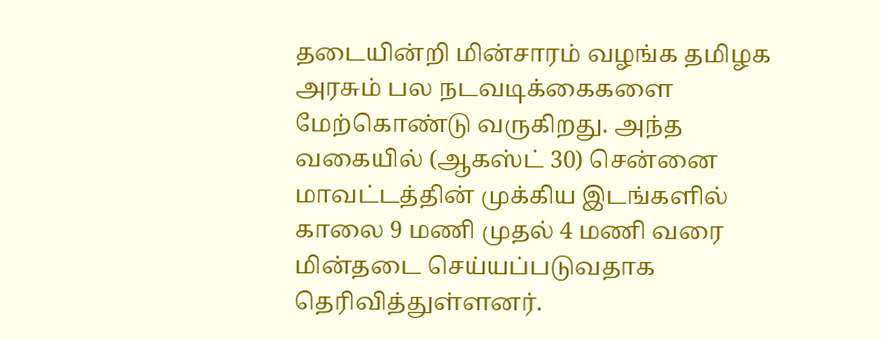தடையின்றி மின்சாரம் வழங்க தமிழக அரசும் பல நடவடிக்கைகளை மேற்கொண்டு வருகிறது. அந்த வகையில் (ஆகஸ்ட் 30) சென்னை மாவட்டத்தின் முக்கிய இடங்களில் காலை 9 மணி முதல் 4 மணி வரை மின்தடை செய்யப்படுவதாக தெரிவித்துள்ளனர்.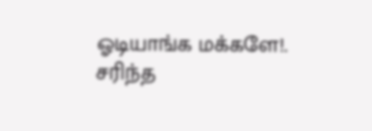ஓடியாங்க மக்களே!. சரிந்த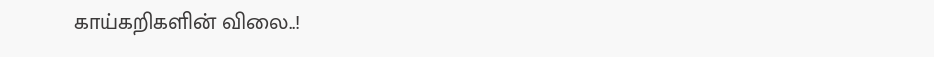காய்கறிகளின் விலை..!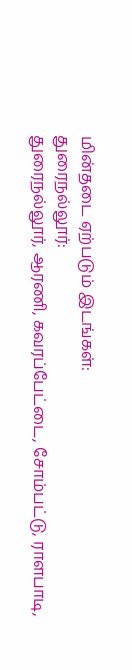மின்தடை ஏற்படும் இடங்கள்:
துரைநல்லூர்:
துரைநல்லூர், ஆரணி, கவரப்பேட்டை, சோம்பட்டு, ராளபாடி,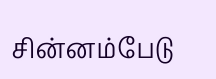சின்னம்பேடு